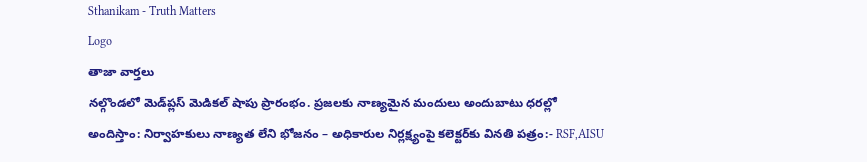Sthanikam - Truth Matters
Logo
తాజా వార్తలు
నల్గొండలో మెడ్‌ప్లస్ మెడికల్ షాపు ప్రారంభం. ప్రజలకు నాణ్యమైన మందులు అందుబాటు ధరల్లో అందిస్తాం: నిర్వాహకులు నాణ్యత లేని భోజనం – అధికారుల నిర్లక్ష్యంపై కలెక్టర్‌కు వినతి పత్రం:- RSF,AISU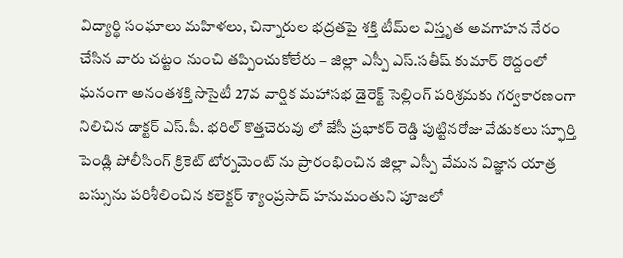విద్యార్థి సంఘాలు మహిళలు, చిన్నారుల భద్రతపై శక్తి టీమ్‌ల విస్తృత అవగాహన నేరం చేసిన వారు చట్టం నుంచి తప్పించుకోలేరు – జిల్లా ఎస్పీ ఎస్.సతీష్ కుమార్ రొద్దంలో ఘనంగా అనంతశక్తి సొసైటీ 27వ వార్షిక మహాసభ డైరెక్ట్ సెల్లింగ్ పరిశ్రమకు గర్వకారణంగా నిలిచిన డాక్టర్ ఎస్.పీ. భరిల్ కొత్తచెరువు లో జేసీ ప్రభాకర్ రెడ్డి పుట్టినరోజు వేడుకలు స్ఫూర్తి పెండ్లి పోలీసింగ్ క్రికెట్ టోర్నమెంట్ ను ప్రారంభించిన జిల్లా ఎస్పీ వేమన విజ్ఞాన యాత్ర బస్సును పరిశీలించిన కలెక్టర్ శ్యాంప్రసాద్ హనుమంతుని పూజలో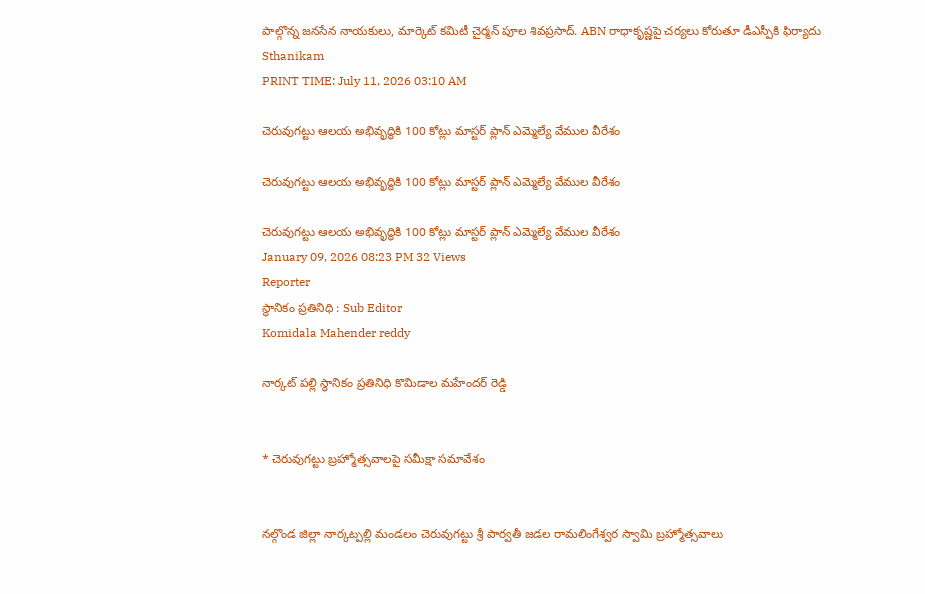పాల్గొన్న జనసేన నాయకులు, మార్కెట్ కమిటీ చైర్మన్ పూల శివప్రసాద్. ABN రాధాకృష్ణపై చర్యలు కోరుతూ డీఎస్పీకి ఫిర్యాదు
Sthanikam
PRINT TIME: July 11, 2026 03:10 AM

చెరువుగట్టు ఆలయ అభివృద్ధికి 100 కోట్లు మాస్టర్ ప్లాన్ ఎమ్మెల్యే వేముల వీరేశం

చెరువుగట్టు ఆలయ అభివృద్ధికి 100 కోట్లు మాస్టర్ ప్లాన్ ఎమ్మెల్యే వేముల వీరేశం

చెరువుగట్టు ఆలయ అభివృద్ధికి 100 కోట్లు మాస్టర్ ప్లాన్ ఎమ్మెల్యే వేముల వీరేశం
January 09, 2026 08:23 PM 32 Views
Reporter
స్థానికం ప్రతినిధి : Sub Editor
Komidala Mahender reddy

నార్కట్ పల్లి స్థానికం ప్రతినిధి కొమిడాల మహేందర్ రెడ్డి


* చెరువుగట్టు బ్రహ్మోత్సవాలపై సమీక్షా సమావేశం


నల్గొండ జిల్లా నార్కట్పల్లి మండలం చెరువుగట్టు శ్రీ పార్వతీ జడల రామలింగేశ్వర స్వామి బ్రహ్మోత్సవాలు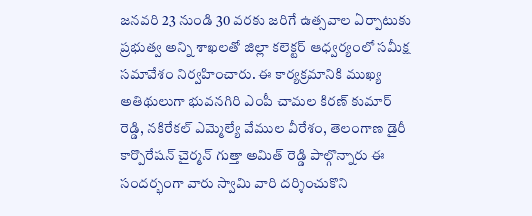జనవరి 23 నుండి 30 వరకు జరిగే ఉత్సవాల ఏర్పాటుకు ప్రభుత్వ అన్ని శాఖలతో జిల్లా కలెక్టర్ ఆధ్వర్యంలో సమీక్ష సమావేశం నిర్వహించారు. ఈ కార్యక్రమానికి ముఖ్య అతిథులుగా భువనగిరి ఎంపీ చామల కిరణ్ కుమార్ రెడ్డి, నకిరేకల్ ఎమ్మెల్యే వేముల వీరేశం, తెలంగాణ డైరీ కార్పొరేషన్ చైర్మన్ గుత్తా అమిత్ రెడ్డి పాల్గొన్నారు ఈ సందర్భంగా వారు స్వామి వారి దర్శించుకొని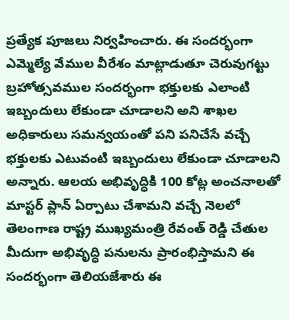ప్రత్యేక పూజలు నిర్వహించారు. ఈ సందర్భంగా ఎమ్మెల్యే వేముల వీరేశం మాట్లాడుతూ చెరువుగట్టు బ్రహోత్సవముల సందర్భంగా భక్తులకు ఎలాంటి ఇబ్బందులు లేకుండా చూడాలని అని శాఖల అధికారులు సమన్వయంతో పని పనిచేసే వచ్చే భక్తులకు ఎటువంటి ఇబ్బందులు లేకుండా చూడాలని అన్నారు. ఆలయ అభివృద్ధికి 100 కోట్ల అంచనాలతో మాస్టర్ ప్లాన్ ఏర్పాటు చేశామని వచ్చే నెలలో తెలంగాణ రాష్ట్ర ముఖ్యమంత్రి రేవంత్ రెడ్డి చేతుల మీదుగా అభివృద్ధి పనులను ప్రారంభిస్తామని ఈ సందర్భంగా తెలియజేశారు ఈ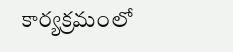కార్యక్రమంలో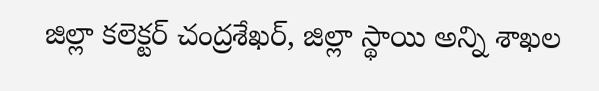జిల్లా కలెక్టర్ చంద్రశేఖర్, జిల్లా స్థాయి అన్ని శాఖల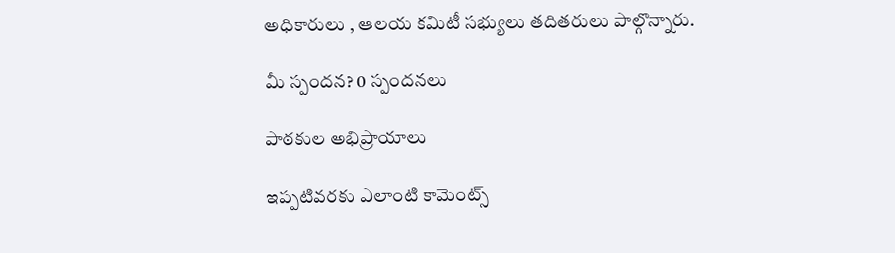అధికారులు , ఆలయ కమిటీ సభ్యులు తదితరులు పాల్గొన్నారు.

మీ స్పందన? 0 స్పందనలు

పాఠకుల అభిప్రాయాలు

ఇప్పటివరకు ఎలాంటి కామెంట్స్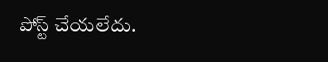పోస్ట్ చేయలేదు.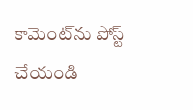కామెంట్‌ను పోస్ట్ చేయండి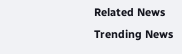Related News
Trending News